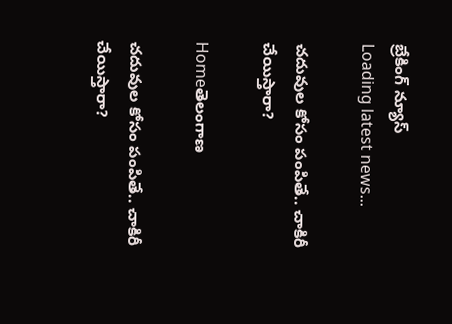బ్రేకింగ్ న్యూస్
Loading latest news...

చదువుల కోసం పంపితే.. చాకిరీ చేయిస్తారా?

Homeతెలంగాణ

చదువుల కోసం పంపితే.. చాకిరీ చేయిస్తారా?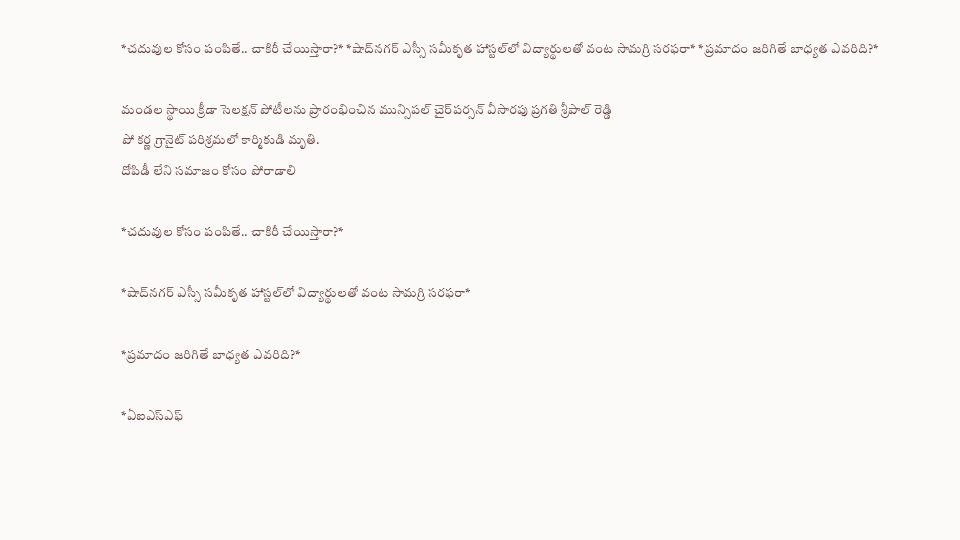*చదువుల కోసం పంపితే.. చాకిరీ చేయిస్తారా?* *షాద్‌నగర్‌ ఎస్సీ సమీకృత హాస్టల్‌లో విద్యార్థులతో వంట సామగ్రి సరఫరా* *ప్రమాదం జరిగితే బాధ్యత ఎవరిది?*

మండల స్థాయి క్రీడా సెలక్షన్ పోటీలను ప్రారంభించిన మున్సిపల్ చైర్‌పర్సన్ వీసారపు ప్రగతి శ్రీపాల్ రెడ్డి
పో కర్ణ గ్రానైట్ పరిశ్రమలో కార్మికుడి మృతి.
దోపిడీ లేని సమాజం కోసం పోరాడాలి

*చదువుల కోసం పంపితే.. చాకిరీ చేయిస్తారా?*

*షాద్‌నగర్‌ ఎస్సీ సమీకృత హాస్టల్‌లో విద్యార్థులతో వంట సామగ్రి సరఫరా*

*ప్రమాదం జరిగితే బాధ్యత ఎవరిది?*

*ఏఐఎస్ఎఫ్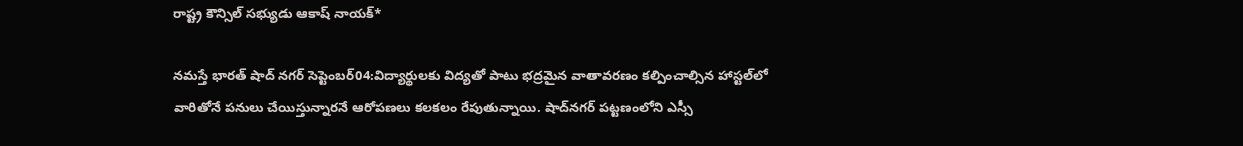రాష్ట్ర కౌన్సిల్ సభ్యుడు ఆకాష్ నాయక్*

నమస్తే భారత్ షాద్ నగర్ సెప్టెంబర్04:విద్యార్థులకు విద్యతో పాటు భద్రమైన వాతావరణం కల్పించాల్సిన హాస్టల్‌లో వారితోనే పనులు చేయిస్తున్నారనే ఆరోపణలు కలకలం రేపుతున్నాయి. షాద్‌నగర్‌ పట్టణంలోని ఎస్సీ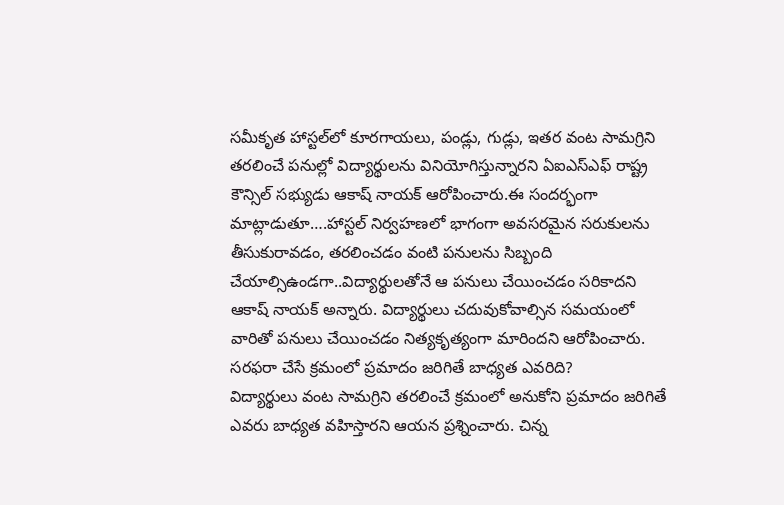సమీకృత హాస్టల్‌లో కూరగాయలు, పండ్లు, గుడ్లు, ఇతర వంట సామగ్రిని తరలించే పనుల్లో విద్యార్థులను వినియోగిస్తున్నారని ఏఐఎస్ఎఫ్‌ రాష్ట్ర కౌన్సిల్‌ సభ్యుడు ఆకాష్‌ నాయక్‌ ఆరోపించారు.ఈ సందర్భంగా మాట్లాడుతూ….హాస్టల్‌ నిర్వహణలో భాగంగా అవసరమైన సరుకులను తీసుకురావడం, తరలించడం వంటి పనులను సిబ్బంది చేయాల్సిఉండగా..విద్యార్థులతోనే ఆ పనులు చేయించడం సరికాదని ఆకాష్‌ నాయక్‌ అన్నారు. విద్యార్థులు చదువుకోవాల్సిన సమయంలో వారితో పనులు చేయించడం నిత్యకృత్యంగా మారిందని ఆరోపించారు.
సరఫరా చేసే క్రమంలో ప్రమాదం జరిగితే బాధ్యత ఎవరిది?
విద్యార్థులు వంట సామగ్రిని తరలించే క్రమంలో అనుకోని ప్రమాదం జరిగితే ఎవరు బాధ్యత వహిస్తారని ఆయన ప్రశ్నించారు. చిన్న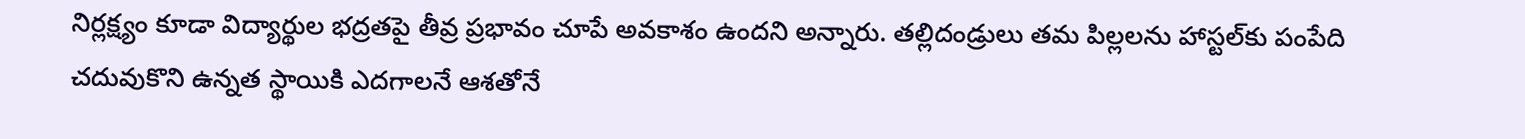నిర్లక్ష్యం కూడా విద్యార్థుల భద్రతపై తీవ్ర ప్రభావం చూపే అవకాశం ఉందని అన్నారు. తల్లిదండ్రులు తమ పిల్లలను హాస్టల్‌కు పంపేది చదువుకొని ఉన్నత స్థాయికి ఎదగాలనే ఆశతోనే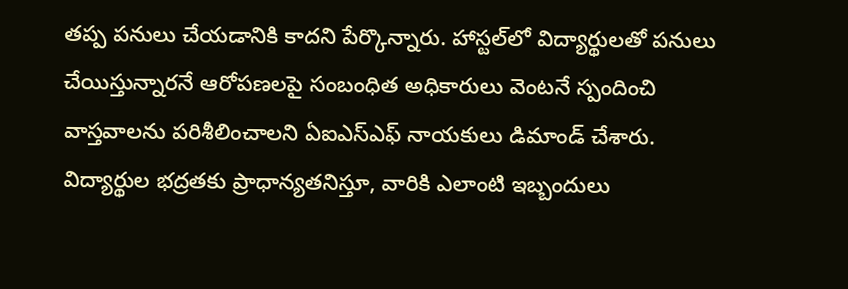తప్ప పనులు చేయడానికి కాదని పేర్కొన్నారు. హాస్టల్‌లో విద్యార్థులతో పనులు చేయిస్తున్నారనే ఆరోపణలపై సంబంధిత అధికారులు వెంటనే స్పందించి వాస్తవాలను పరిశీలించాలని ఏఐఎస్ఎఫ్‌ నాయకులు డిమాండ్‌ చేశారు. విద్యార్థుల భద్రతకు ప్రాధాన్యతనిస్తూ, వారికి ఎలాంటి ఇబ్బందులు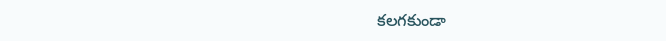కలగకుండా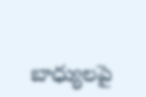బాధ్యులపై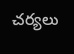చర్యలు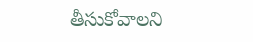తీసుకోవాలని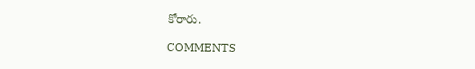కోరారు.

COMMENTS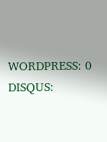WORDPRESS: 0
DISQUS: